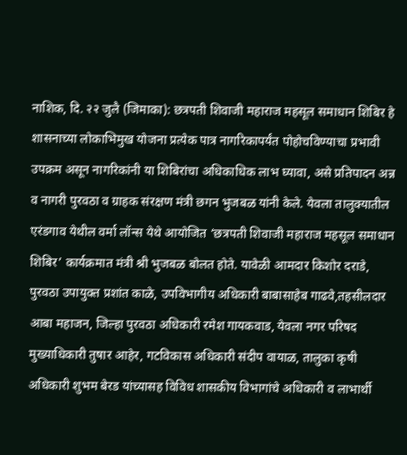नाशिक, दि. २२ जुलै (जिमाका): छत्रपती शिवाजी महाराज महसूल समाधान शिबिर हे शासनाच्या लोकाभिमुख योजना प्रत्येक पात्र नागरिकापर्यंत पोहोचविण्याचा प्रभावी उपक्रम असून नागरिकांनी या शिबिरांचा अधिकाधिक लाभ घ्यावा, असे प्रतिपादन अन्न व नागरी पुरवठा व ग्राहक संरक्षण मंत्री छगन भुजबळ यांनी केले. येवला तालुक्यातील एरंडगाव येथील वर्मा लॉन्स येथे आयोजित ‘छत्रपती शिवाजी महाराज महसूल समाधान शिबिर’ कार्यक्रमात मंत्री श्री भुजबळ बोलत होते. यावेळी आमदार किशोर दराडे, पुरवठा उपायुक्त प्रशांत काळे, उपविभागीय अधिकारी बाबासाहेब गाढवे,तहसीलदार आबा महाजन, जिल्हा पुरवठा अधिकारी रमेश गायकवाड, येवला नगर परिषद मुख्याधिकारी तुषार आहेर, गटविकास अधिकारी संदीप वायाळ, तालुका कृषी अधिकारी शुभम बेरड यांच्यासह विविध शासकीय विभागांचे अधिकारी व लाभार्थी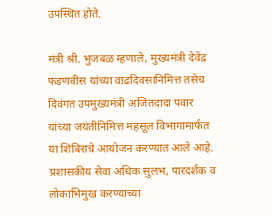उपस्थित होते.

मंत्री श्री. भुजबळ म्हणाले, मुख्यमंत्री देवेंद्र फडणवीस यांच्या वाढदिवसानिमित्त तसेच दिवंगत उपमुख्यमंत्री अजितदादा पवार यांच्या जयंतीनिमित्त महसूल विभागामार्फत या शिबिराचे आयोजन करण्यात आले आहे. प्रशासकीय सेवा अधिक सुलभ, पारदर्शक व लोकाभिमुख करण्याच्या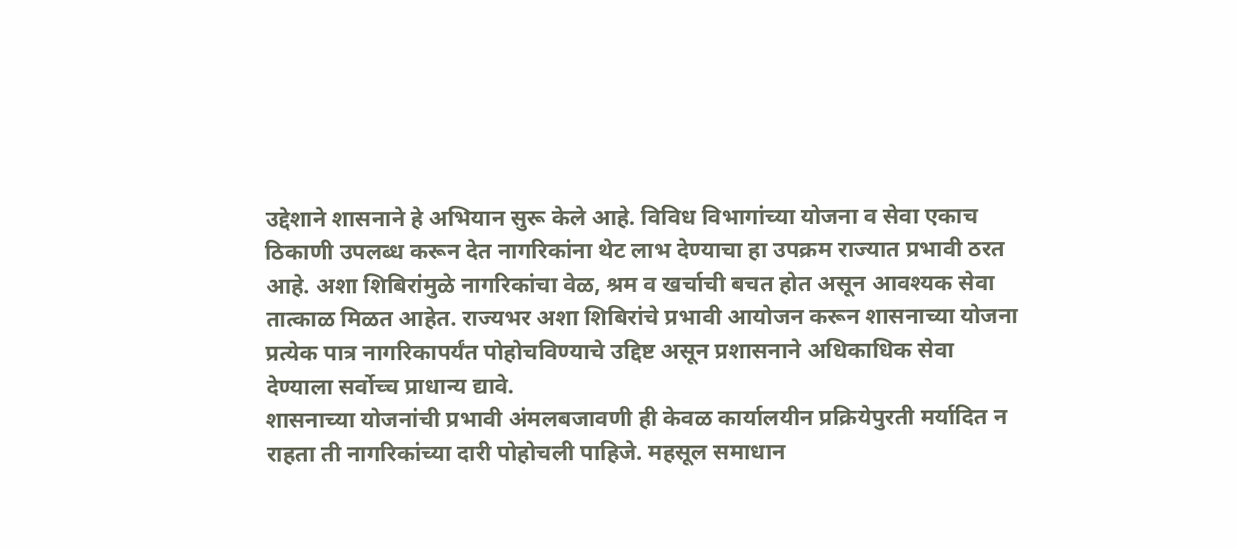उद्देशाने शासनाने हे अभियान सुरू केले आहे. विविध विभागांच्या योजना व सेवा एकाच ठिकाणी उपलब्ध करून देत नागरिकांना थेट लाभ देण्याचा हा उपक्रम राज्यात प्रभावी ठरत आहे. अशा शिबिरांमुळे नागरिकांचा वेळ, श्रम व खर्चाची बचत होत असून आवश्यक सेवा तात्काळ मिळत आहेत. राज्यभर अशा शिबिरांचे प्रभावी आयोजन करून शासनाच्या योजना प्रत्येक पात्र नागरिकापर्यंत पोहोचविण्याचे उद्दिष्ट असून प्रशासनाने अधिकाधिक सेवा देण्याला सर्वोच्च प्राधान्य द्यावे.
शासनाच्या योजनांची प्रभावी अंमलबजावणी ही केवळ कार्यालयीन प्रक्रियेपुरती मर्यादित न राहता ती नागरिकांच्या दारी पोहोचली पाहिजे. महसूल समाधान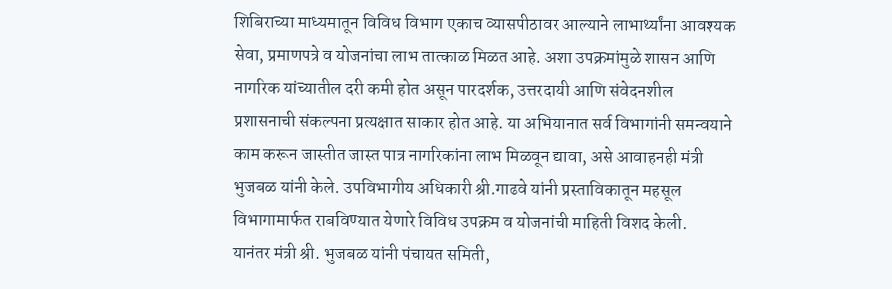शिबिराच्या माध्यमातून विविध विभाग एकाच व्यासपीठावर आल्याने लाभार्थ्यांना आवश्यक सेवा, प्रमाणपत्रे व योजनांचा लाभ तात्काळ मिळत आहे. अशा उपक्रमांमुळे शासन आणि नागरिक यांच्यातील दरी कमी होत असून पारदर्शक, उत्तरदायी आणि संवेदनशील प्रशासनाची संकल्पना प्रत्यक्षात साकार होत आहे. या अभियानात सर्व विभागांनी समन्वयाने काम करून जास्तीत जास्त पात्र नागरिकांना लाभ मिळवून द्यावा, असे आवाहनही मंत्री भुजबळ यांनी केले. उपविभागीय अधिकारी श्री.गाढवे यांनी प्रस्ताविकातून महसूल विभागामार्फत राबविण्यात येणारे विविध उपक्रम व योजनांची माहिती विशद केली.
यानंतर मंत्री श्री. भुजबळ यांनी पंचायत समिती,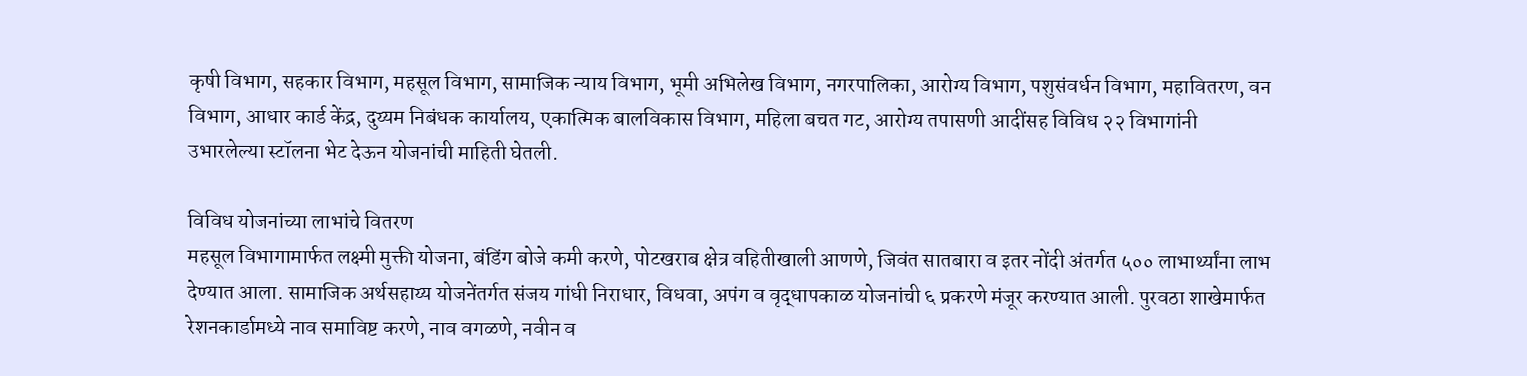कृषी विभाग, सहकार विभाग, महसूल विभाग, सामाजिक न्याय विभाग, भूमी अभिलेख विभाग, नगरपालिका, आरोग्य विभाग, पशुसंवर्धन विभाग, महावितरण, वन विभाग, आधार कार्ड केंद्र, दुय्यम निबंधक कार्यालय, एकात्मिक बालविकास विभाग, महिला बचत गट, आरोग्य तपासणी आदींसह विविध २२ विभागांनी उभारलेल्या स्टॉलना भेट देऊन योजनांची माहिती घेतली.

विविध योजनांच्या लाभांचे वितरण
महसूल विभागामार्फत लक्ष्मी मुक्ती योजना, बंडिंग बोजे कमी करणे, पोटखराब क्षेत्र वहितीखाली आणणे, जिवंत सातबारा व इतर नोंदी अंतर्गत ५०० लाभार्थ्यांना लाभ देण्यात आला. सामाजिक अर्थसहाय्य योजनेंतर्गत संजय गांधी निराधार, विधवा, अपंग व वृद्धापकाळ योजनांची ६ प्रकरणे मंजूर करण्यात आली. पुरवठा शाखेमार्फत रेशनकार्डामध्ये नाव समाविष्ट करणे, नाव वगळणे, नवीन व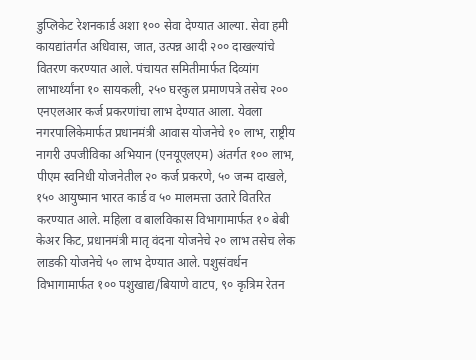डुप्लिकेट रेशनकार्ड अशा १०० सेवा देण्यात आल्या. सेवा हमी कायद्यांतर्गत अधिवास, जात, उत्पन्न आदी २०० दाखल्यांचे वितरण करण्यात आले. पंचायत समितीमार्फत दिव्यांग लाभार्थ्यांना १० सायकली, २५० घरकुल प्रमाणपत्रे तसेच २०० एनएलआर कर्ज प्रकरणांचा लाभ देण्यात आला. येवला नगरपालिकेमार्फत प्रधानमंत्री आवास योजनेचे १० लाभ, राष्ट्रीय नागरी उपजीविका अभियान (एनयूएलएम) अंतर्गत १०० लाभ, पीएम स्वनिधी योजनेतील २० कर्ज प्रकरणे, ५० जन्म दाखले, १५० आयुष्मान भारत कार्ड व ५० मालमत्ता उतारे वितरित करण्यात आले. महिला व बालविकास विभागामार्फत १० बेबी केअर किट, प्रधानमंत्री मातृ वंदना योजनेचे २० लाभ तसेच लेक लाडकी योजनेचे ५० लाभ देण्यात आले. पशुसंवर्धन विभागामार्फत १०० पशुखाद्य/बियाणे वाटप, ९० कृत्रिम रेतन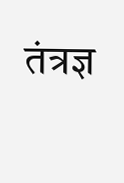तंत्रज्ञ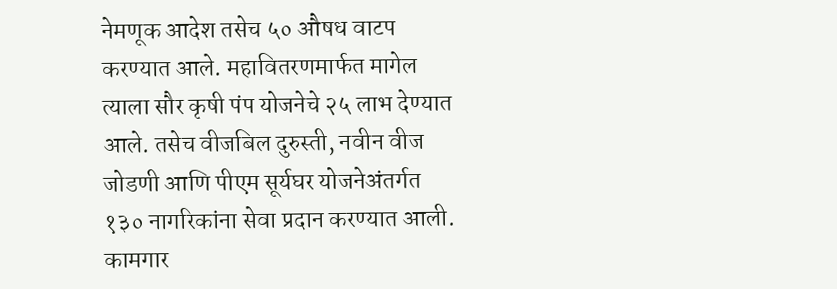नेमणूक आदेश तसेच ५० औषध वाटप करण्यात आले. महावितरणमार्फत मागेल त्याला सौर कृषी पंप योजनेचे २५ लाभ देण्यात आले. तसेच वीजबिल दुरुस्ती, नवीन वीज जोडणी आणि पीएम सूर्यघर योजनेअंतर्गत १३० नागरिकांना सेवा प्रदान करण्यात आली. कामगार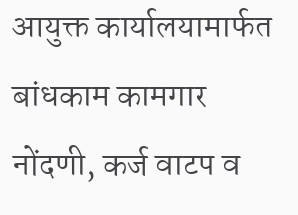आयुक्त कार्यालयामार्फत बांधकाम कामगार नोंदणी, कर्ज वाटप व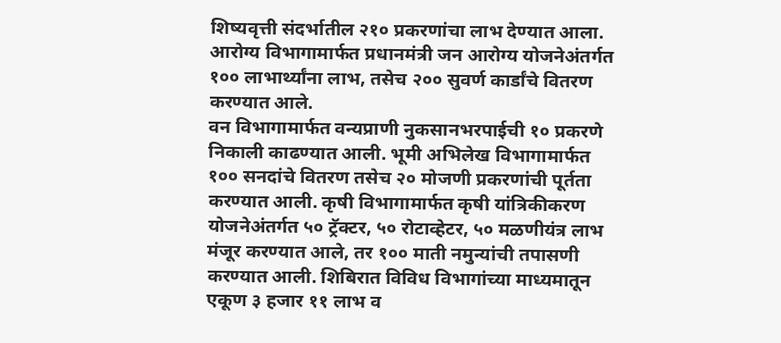शिष्यवृत्ती संदर्भातील २१० प्रकरणांचा लाभ देण्यात आला. आरोग्य विभागामार्फत प्रधानमंत्री जन आरोग्य योजनेअंतर्गत १०० लाभार्थ्यांना लाभ, तसेच २०० सुवर्ण कार्डांचे वितरण करण्यात आले.
वन विभागामार्फत वन्यप्राणी नुकसानभरपाईची १० प्रकरणे निकाली काढण्यात आली. भूमी अभिलेख विभागामार्फत १०० सनदांचे वितरण तसेच २० मोजणी प्रकरणांची पूर्तता करण्यात आली. कृषी विभागामार्फत कृषी यांत्रिकीकरण योजनेअंतर्गत ५० ट्रॅक्टर, ५० रोटाव्हेटर, ५० मळणीयंत्र लाभ मंजूर करण्यात आले, तर १०० माती नमुन्यांची तपासणी करण्यात आली. शिबिरात विविध विभागांच्या माध्यमातून एकूण ३ हजार ११ लाभ व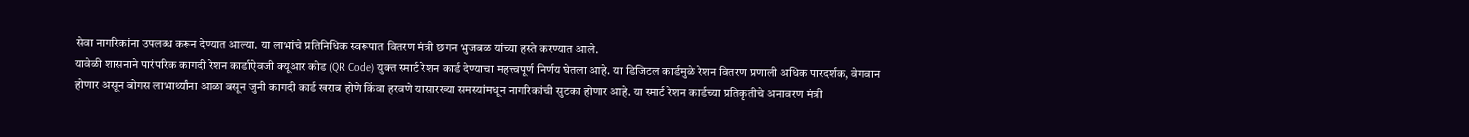सेवा नागरिकांना उपलब्ध करून देण्यात आल्या. या लाभांचे प्रतिनिधिक स्वरूपात वितरण मंत्री छगन भुजबळ यांच्या हस्ते करण्यात आले.
यावेळी शासनाने पारंपरिक कागदी रेशन कार्डाऐवजी क्यूआर कोड (QR Code) युक्त स्मार्ट रेशन कार्ड देण्याचा महत्त्वपूर्ण निर्णय घेतला आहे. या डिजिटल कार्डमुळे रेशन वितरण प्रणाली अधिक पारदर्शक, वेगवान होणार असून बोगस लाभार्थ्यांना आळा बसून जुनी कागदी कार्ड खराब होणे किंवा हरवणे यासारख्या समस्यांमधून नागरिकांची सुटका होणार आहे. या स्मार्ट रेशन कार्डच्या प्रतिकृतीचे अनावरण मंत्री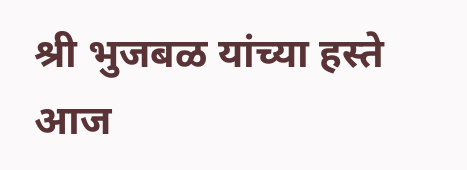श्री भुजबळ यांच्या हस्ते आज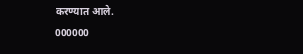करण्यात आले.
000000